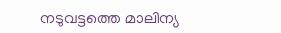നടുവട്ടത്തെ മാലിന്യ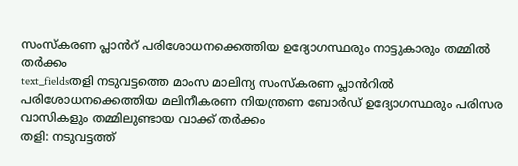സംസ്കരണ പ്ലാൻറ് പരിശോധനക്കെത്തിയ ഉദ്യോഗസ്ഥരും നാട്ടുകാരും തമ്മിൽ തർക്കം
text_fieldsതളി നടുവട്ടത്തെ മാംസ മാലിന്യ സംസ്കരണ പ്ലാൻറിൽ പരിശോധനക്കെത്തിയ മലിനീകരണ നിയന്ത്രണ ബോർഡ് ഉദ്യോഗസ്ഥരും പരിസര വാസികളും തമ്മിലുണ്ടായ വാക്ക് തർക്കം
തളി: നടുവട്ടത്ത്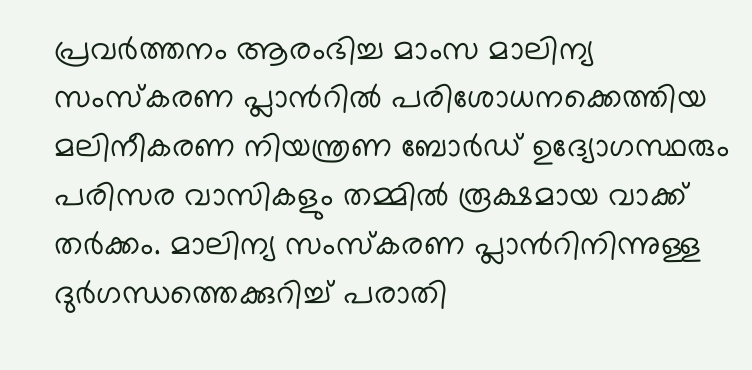പ്രവർത്തനം ആരംഭിച്ച മാംസ മാലിന്യ സംസ്കരണ പ്ലാൻറിൽ പരിശോധനക്കെത്തിയ മലിനീകരണ നിയന്ത്രണ ബോർഡ് ഉദ്യോഗസ്ഥരും പരിസര വാസികളും തമ്മിൽ രൂക്ഷമായ വാക്ക് തർക്കം. മാലിന്യ സംസ്കരണ പ്ലാൻറിനിന്നുള്ള ദുർഗന്ധത്തെക്കുറിച്ച് പരാതി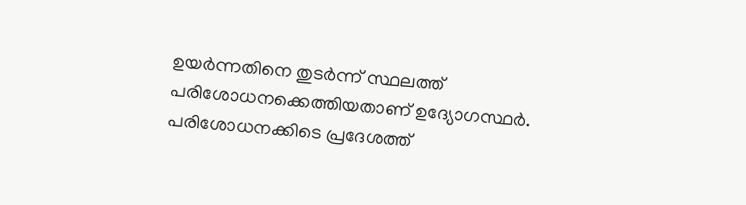ഉയർന്നതിനെ തുടർന്ന് സ്ഥലത്ത് പരിശോധനക്കെത്തിയതാണ് ഉദ്യോഗസ്ഥർ. പരിശോധനക്കിടെ പ്രദേശത്ത്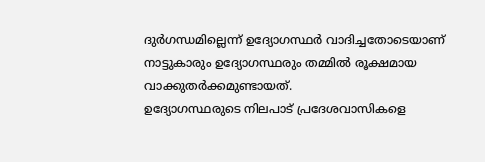ദുർഗന്ധമില്ലെന്ന് ഉദ്യോഗസ്ഥർ വാദിച്ചതോടെയാണ് നാട്ടുകാരും ഉദ്യോഗസ്ഥരും തമ്മിൽ രൂക്ഷമായ വാക്കുതർക്കമുണ്ടായത്.
ഉദ്യോഗസ്ഥരുടെ നിലപാട് പ്രദേശവാസികളെ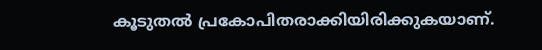കൂടുതൽ പ്രകോപിതരാക്കിയിരിക്കുകയാണ്.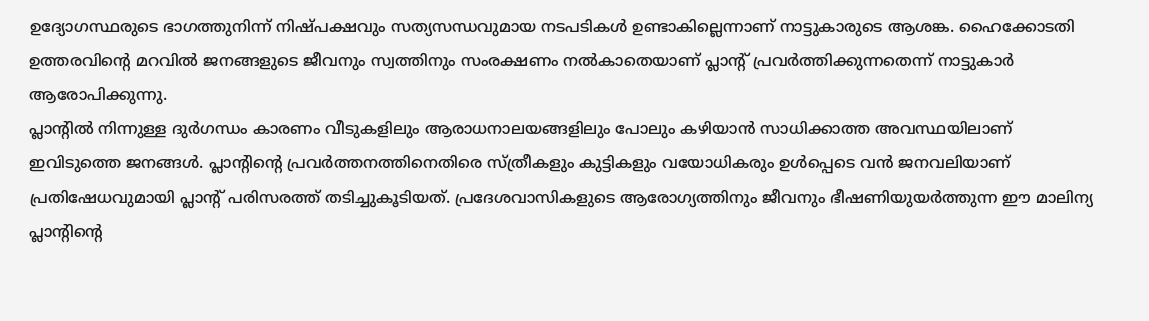ഉദ്യോഗസ്ഥരുടെ ഭാഗത്തുനിന്ന് നിഷ്പക്ഷവും സത്യസന്ധവുമായ നടപടികൾ ഉണ്ടാകില്ലെന്നാണ് നാട്ടുകാരുടെ ആശങ്ക. ഹൈക്കോടതി ഉത്തരവിന്റെ മറവിൽ ജനങ്ങളുടെ ജീവനും സ്വത്തിനും സംരക്ഷണം നൽകാതെയാണ് പ്ലാന്റ് പ്രവർത്തിക്കുന്നതെന്ന് നാട്ടുകാർ ആരോപിക്കുന്നു.
പ്ലാന്റിൽ നിന്നുള്ള ദുർഗന്ധം കാരണം വീടുകളിലും ആരാധനാലയങ്ങളിലും പോലും കഴിയാൻ സാധിക്കാത്ത അവസ്ഥയിലാണ് ഇവിടുത്തെ ജനങ്ങൾ. പ്ലാന്റിന്റെ പ്രവർത്തനത്തിനെതിരെ സ്ത്രീകളും കുട്ടികളും വയോധികരും ഉൾപ്പെടെ വൻ ജനവലിയാണ് പ്രതിഷേധവുമായി പ്ലാന്റ് പരിസരത്ത് തടിച്ചുകൂടിയത്. പ്രദേശവാസികളുടെ ആരോഗ്യത്തിനും ജീവനും ഭീഷണിയുയർത്തുന്ന ഈ മാലിന്യ പ്ലാന്റിന്റെ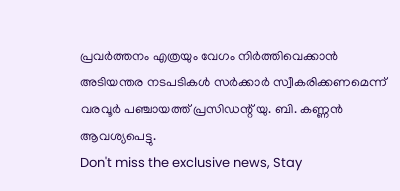പ്രവർത്തനം എത്രയും വേഗം നിർത്തിവെക്കാൻ അടിയന്തര നടപടികൾ സർക്കാർ സ്വീകരിക്കണമെന്ന് വരവൂർ പഞ്ചായത്ത് പ്രസിഡന്റ് യു. ബി. കണ്ണൻ ആവശ്യപെട്ടു.
Don't miss the exclusive news, Stay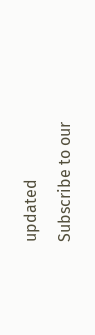updated
Subscribe to our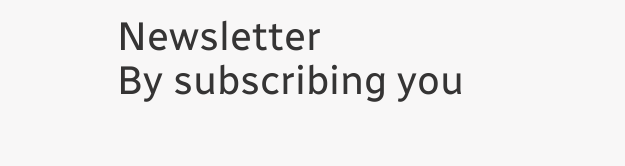Newsletter
By subscribing you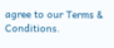agree to our Terms & Conditions.